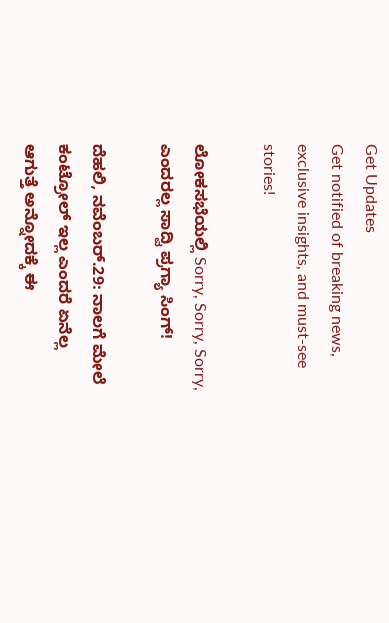Get Updates
Get notified of breaking news, exclusive insights, and must-see stories!

ಲೋಕಸಭೆಯಲ್ಲಿ Sorry, Sorry, Sorry, ಎಂದರಲ್ಲ ಸಾದ್ವಿ ಪ್ರಗ್ಯಾ ಸಿಂಗ್!

ದೆಹಲಿ, ನವೆಂಬರ್.29: ನಾಲಗೆ ಮೇಲೆ ಕಂಟ್ರೋಲ್ ಇಲ್ಲ ಎಂದರೆ ಏನೆಲ್ಲ ಆಗುತ್ತೆ ಅನ್ನೋದಕ್ಕೆ ಈ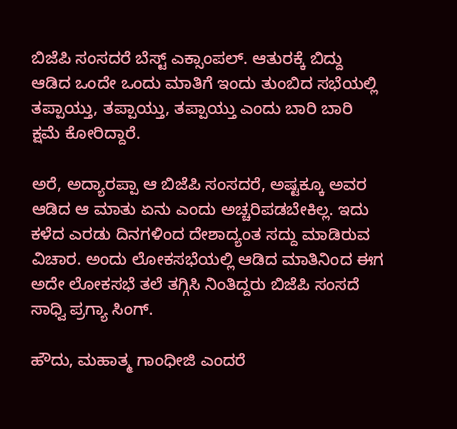ಬಿಜೆಪಿ ಸಂಸದರೆ ಬೆಸ್ಟ್ ಎಕ್ಸಾಂಪಲ್. ಆತುರಕ್ಕೆ ಬಿದ್ದು ಆಡಿದ ಒಂದೇ ಒಂದು ಮಾತಿಗೆ ಇಂದು ತುಂಬಿದ ಸಭೆಯಲ್ಲಿ ತಪ್ಪಾಯ್ತು, ತಪ್ಪಾಯ್ತು, ತಪ್ಪಾಯ್ತು ಎಂದು ಬಾರಿ ಬಾರಿ ಕ್ಷಮೆ ಕೋರಿದ್ದಾರೆ.

ಅರೆ, ಅದ್ಯಾರಪ್ಪಾ ಆ ಬಿಜೆಪಿ ಸಂಸದರೆ, ಅಷ್ಟಕ್ಕೂ ಅವರ ಆಡಿದ ಆ ಮಾತು ಏನು ಎಂದು ಅಚ್ಚರಿಪಡಬೇಕಿಲ್ಲ. ಇದು ಕಳೆದ ಎರಡು ದಿನಗಳಿಂದ ದೇಶಾದ್ಯಂತ ಸದ್ದು ಮಾಡಿರುವ ವಿಚಾರ. ಅಂದು ಲೋಕಸಭೆಯಲ್ಲಿ ಆಡಿದ ಮಾತಿನಿಂದ ಈಗ ಅದೇ ಲೋಕಸಭೆ ತಲೆ ತಗ್ಗಿಸಿ ನಿಂತಿದ್ದರು ಬಿಜೆಪಿ ಸಂಸದೆ ಸಾಧ್ವಿ ಪ್ರಗ್ಯಾ ಸಿಂಗ್.

ಹೌದು, ಮಹಾತ್ಮ ಗಾಂಧೀಜಿ ಎಂದರೆ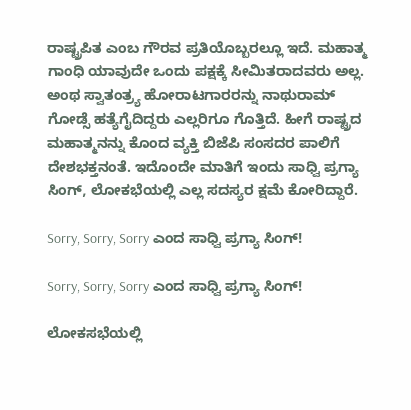ರಾಷ್ಟ್ರಪಿತ ಎಂಬ ಗೌರವ ಪ್ರತಿಯೊಬ್ಬರಲ್ಲೂ ಇದೆ. ಮಹಾತ್ಮ ಗಾಂಧಿ ಯಾವುದೇ ಒಂದು ಪಕ್ಷಕ್ಕೆ ಸೀಮಿತರಾದವರು ಅಲ್ಲ. ಅಂಥ ಸ್ವಾತಂತ್ರ್ಯ ಹೋರಾಟಗಾರರನ್ನು ನಾಥುರಾಮ್ ಗೋಡ್ಸೆ ಹತ್ಯೆಗೈದಿದ್ದರು ಎಲ್ಲರಿಗೂ ಗೊತ್ತಿದೆ. ಹೀಗೆ ರಾಷ್ಟ್ರದ ಮಹಾತ್ಮನನ್ನು ಕೊಂದ ವ್ಯಕ್ತಿ ಬಿಜೆಪಿ ಸಂಸದರ ಪಾಲಿಗೆ ದೇಶಭಕ್ತನಂತೆ. ಇದೊಂದೇ ಮಾತಿಗೆ ಇಂದು ಸಾಧ್ವಿ ಪ್ರಗ್ಯಾ ಸಿಂಗ್, ಲೋಕಭೆಯಲ್ಲಿ ಎಲ್ಲ ಸದಸ್ಯರ ಕ್ಷಮೆ ಕೋರಿದ್ದಾರೆ.

Sorry, Sorry, Sorry ಎಂದ ಸಾಧ್ವಿ ಪ್ರಗ್ಯಾ ಸಿಂಗ್!

Sorry, Sorry, Sorry ಎಂದ ಸಾಧ್ವಿ ಪ್ರಗ್ಯಾ ಸಿಂಗ್!

ಲೋಕಸಭೆಯಲ್ಲಿ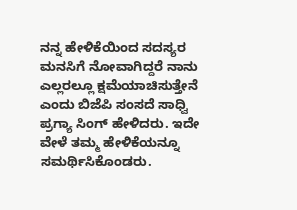ನನ್ನ ಹೇಳಿಕೆಯಿಂದ ಸದಸ್ಯರ ಮನಸಿಗೆ ನೋವಾಗಿದ್ದರೆ ನಾನು ಎಲ್ಲರಲ್ಲೂ ಕ್ಷಮೆಯಾಚಿಸುತ್ತೇನೆ ಎಂದು ಬಿಜೆಪಿ ಸಂಸದೆ ಸಾಧ್ವಿ ಪ್ರಗ್ಯಾ ಸಿಂಗ್ ಹೇಳಿದರು. ಇದೇ ವೇಳೆ ತಮ್ಮ ಹೇಳಿಕೆಯನ್ನೂ ಸಮರ್ಥಿಸಿಕೊಂಡರು.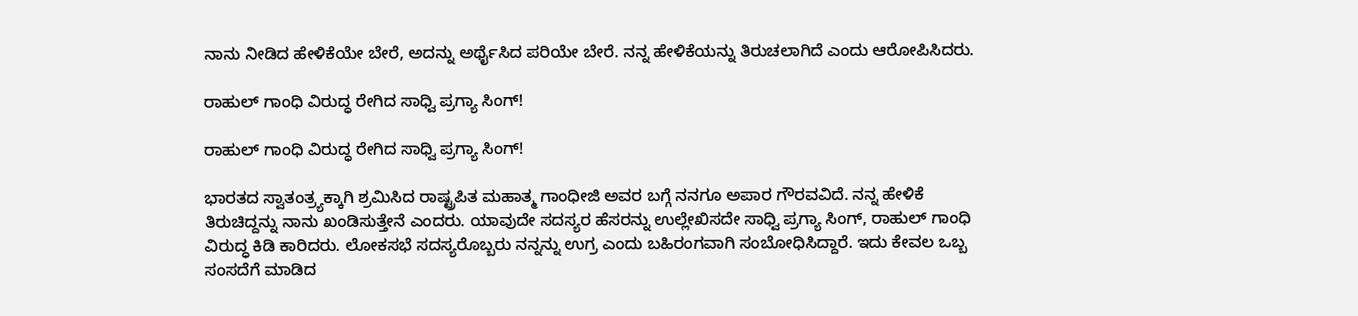ನಾನು ನೀಡಿದ ಹೇಳಿಕೆಯೇ ಬೇರೆ, ಅದನ್ನು ಅರ್ಥೈಸಿದ ಪರಿಯೇ ಬೇರೆ. ನನ್ನ ಹೇಳಿಕೆಯನ್ನು ತಿರುಚಲಾಗಿದೆ ಎಂದು ಆರೋಪಿಸಿದರು.

ರಾಹುಲ್ ಗಾಂಧಿ ವಿರುದ್ಧ ರೇಗಿದ ಸಾಧ್ವಿ ಪ್ರಗ್ಯಾ ಸಿಂಗ್!

ರಾಹುಲ್ ಗಾಂಧಿ ವಿರುದ್ಧ ರೇಗಿದ ಸಾಧ್ವಿ ಪ್ರಗ್ಯಾ ಸಿಂಗ್!

ಭಾರತದ ಸ್ವಾತಂತ್ರ್ಯಕ್ಕಾಗಿ ಶ್ರಮಿಸಿದ ರಾಷ್ಟ್ರಪಿತ ಮಹಾತ್ಮ ಗಾಂಧೀಜಿ ಅವರ ಬಗ್ಗೆ ನನಗೂ ಅಪಾರ ಗೌರವವಿದೆ. ನನ್ನ ಹೇಳಿಕೆ ತಿರುಚಿದ್ದನ್ನು ನಾನು ಖಂಡಿಸುತ್ತೇನೆ ಎಂದರು. ಯಾವುದೇ ಸದಸ್ಯರ ಹೆಸರನ್ನು ಉಲ್ಲೇಖಿಸದೇ ಸಾಧ್ವಿ ಪ್ರಗ್ಯಾ ಸಿಂಗ್, ರಾಹುಲ್ ಗಾಂಧಿ ವಿರುದ್ಧ ಕಿಡಿ ಕಾರಿದರು. ಲೋಕಸಭೆ ಸದಸ್ಯರೊಬ್ಬರು ನನ್ನನ್ನು ಉಗ್ರ ಎಂದು ಬಹಿರಂಗವಾಗಿ ಸಂಬೋಧಿಸಿದ್ದಾರೆ. ಇದು ಕೇವಲ ಒಬ್ಬ ಸಂಸದೆಗೆ ಮಾಡಿದ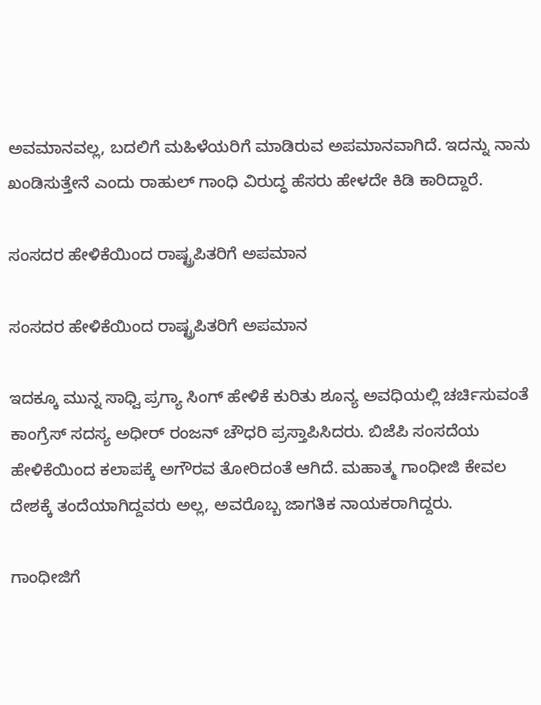ಅವಮಾನವಲ್ಲ, ಬದಲಿಗೆ ಮಹಿಳೆಯರಿಗೆ ಮಾಡಿರುವ ಅಪಮಾನವಾಗಿದೆ. ಇದನ್ನು ನಾನು ಖಂಡಿಸುತ್ತೇನೆ ಎಂದು ರಾಹುಲ್ ಗಾಂಧಿ ವಿರುದ್ಧ ಹೆಸರು ಹೇಳದೇ ಕಿಡಿ ಕಾರಿದ್ದಾರೆ.

ಸಂಸದರ ಹೇಳಿಕೆಯಿಂದ ರಾಷ್ಟ್ರಪಿತರಿಗೆ ಅಪಮಾನ

ಸಂಸದರ ಹೇಳಿಕೆಯಿಂದ ರಾಷ್ಟ್ರಪಿತರಿಗೆ ಅಪಮಾನ

ಇದಕ್ಕೂ ಮುನ್ನ ಸಾಧ್ವಿ ಪ್ರಗ್ಯಾ ಸಿಂಗ್ ಹೇಳಿಕೆ ಕುರಿತು ಶೂನ್ಯ ಅವಧಿಯಲ್ಲಿ ಚರ್ಚಿಸುವಂತೆ ಕಾಂಗ್ರೆಸ್ ಸದಸ್ಯ ಅಧೀರ್ ರಂಜನ್ ಚೌಧರಿ ಪ್ರಸ್ತಾಪಿಸಿದರು. ಬಿಜೆಪಿ ಸಂಸದೆಯ ಹೇಳಿಕೆಯಿಂದ ಕಲಾಪಕ್ಕೆ ಅಗೌರವ ತೋರಿದಂತೆ ಆಗಿದೆ. ಮಹಾತ್ಮ ಗಾಂಧೀಜಿ ಕೇವಲ ದೇಶಕ್ಕೆ ತಂದೆಯಾಗಿದ್ದವರು ಅಲ್ಲ, ಅವರೊಬ್ಬ ಜಾಗತಿಕ ನಾಯಕರಾಗಿದ್ದರು.

ಗಾಂಧೀಜಿಗೆ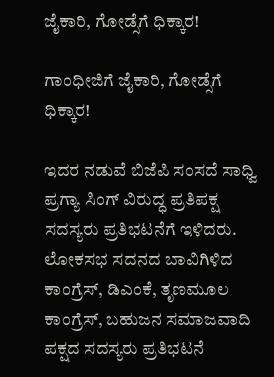ಜೈಕಾರಿ, ಗೋಡ್ಸೆಗೆ ಧಿಕ್ಕಾರ!

ಗಾಂಧೀಜಿಗೆ ಜೈಕಾರಿ, ಗೋಡ್ಸೆಗೆ ಧಿಕ್ಕಾರ!

ಇದರ ನಡುವೆ ಬಿಜೆಪಿ ಸಂಸದೆ ಸಾಧ್ವಿ ಪ್ರಗ್ಯಾ ಸಿಂಗ್ ವಿರುದ್ಧ ಪ್ರತಿಪಕ್ಷ ಸದಸ್ಯರು ಪ್ರತಿಭಟನೆಗೆ ಇಳಿದರು. ಲೋಕಸಭ ಸದನದ ಬಾವಿಗಿಳಿದ ಕಾಂಗ್ರೆಸ್, ಡಿಎಂಕೆ, ತೃಣಮೂಲ ಕಾಂಗ್ರೆಸ್, ಬಹುಜನ ಸಮಾಜವಾದಿ ಪಕ್ಷದ ಸದಸ್ಯರು ಪ್ರತಿಭಟನೆ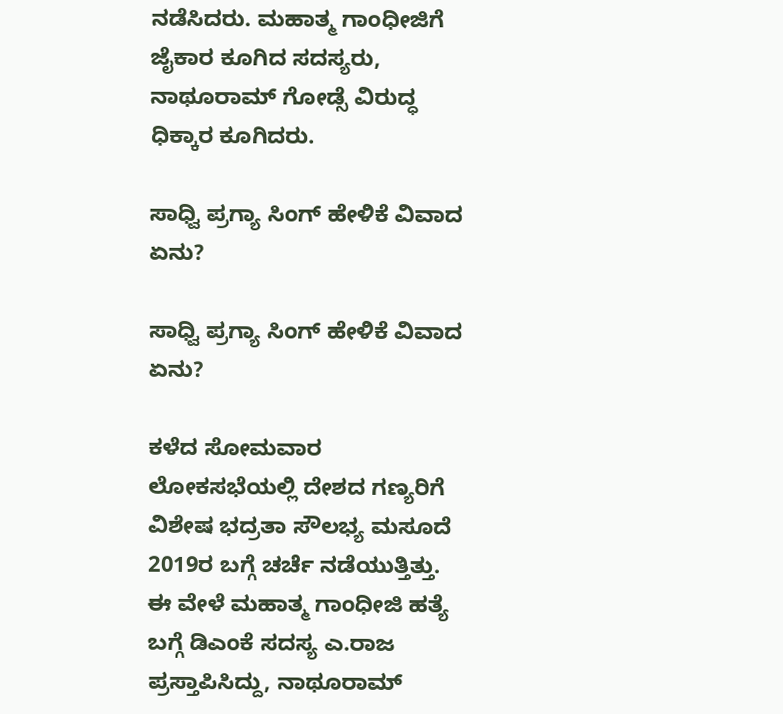ನಡೆಸಿದರು. ಮಹಾತ್ಮ ಗಾಂಧೀಜಿಗೆ ಜೈಕಾರ ಕೂಗಿದ ಸದಸ್ಯರು, ನಾಥೂರಾಮ್ ಗೋಡ್ಸೆ ವಿರುದ್ಧ ಧಿಕ್ಕಾರ ಕೂಗಿದರು.

ಸಾಧ್ವಿ ಪ್ರಗ್ಯಾ ಸಿಂಗ್ ಹೇಳಿಕೆ ವಿವಾದ ಏನು?

ಸಾಧ್ವಿ ಪ್ರಗ್ಯಾ ಸಿಂಗ್ ಹೇಳಿಕೆ ವಿವಾದ ಏನು?

ಕಳೆದ ಸೋಮವಾರ ಲೋಕಸಭೆಯಲ್ಲಿ ದೇಶದ ಗಣ್ಯರಿಗೆ ವಿಶೇಷ ಭದ್ರತಾ ಸೌಲಭ್ಯ ಮಸೂದೆ 2019ರ ಬಗ್ಗೆ ಚರ್ಚೆ ನಡೆಯುತ್ತಿತ್ತು. ಈ ವೇಳೆ ಮಹಾತ್ಮ ಗಾಂಧೀಜಿ ಹತ್ಯೆ ಬಗ್ಗೆ ಡಿಎಂಕೆ ಸದಸ್ಯ ಎ.ರಾಜ ಪ್ರಸ್ತಾಪಿಸಿದ್ದು, ನಾಥೂರಾಮ್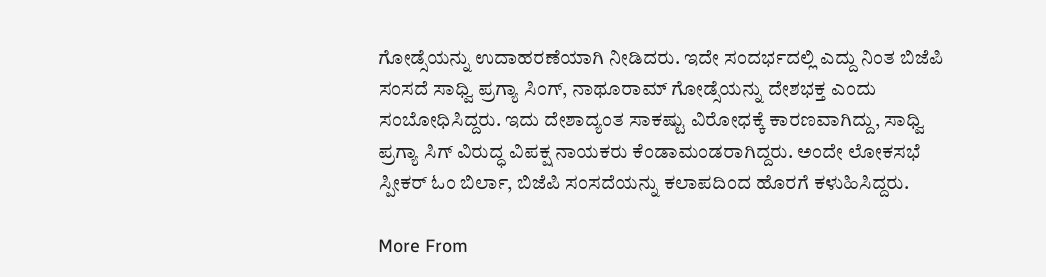ಗೋಡ್ಸೆಯನ್ನು ಉದಾಹರಣೆಯಾಗಿ ನೀಡಿದರು. ಇದೇ ಸಂದರ್ಭದಲ್ಲಿ ಎದ್ದು ನಿಂತ ಬಿಜೆಪಿ ಸಂಸದೆ ಸಾಧ್ವಿ ಪ್ರಗ್ಯಾ ಸಿಂಗ್, ನಾಥೂರಾಮ್ ಗೋಡ್ಸೆಯನ್ನು ದೇಶಭಕ್ತ ಎಂದು ಸಂಬೋಧಿಸಿದ್ದರು. ಇದು ದೇಶಾದ್ಯಂತ ಸಾಕಷ್ಟು ವಿರೋಧಕ್ಕೆ ಕಾರಣವಾಗಿದ್ದು, ಸಾಧ್ವಿ ಪ್ರಗ್ಯಾ ಸಿಗ್ ವಿರುದ್ಧ ವಿಪಕ್ಷ ನಾಯಕರು ಕೆಂಡಾಮಂಡರಾಗಿದ್ದರು. ಅಂದೇ ಲೋಕಸಭೆ ಸ್ಪೀಕರ್ ಓಂ ಬಿರ್ಲಾ, ಬಿಜೆಪಿ ಸಂಸದೆಯನ್ನು ಕಲಾಪದಿಂದ ಹೊರಗೆ ಕಳುಹಿಸಿದ್ದರು.

More From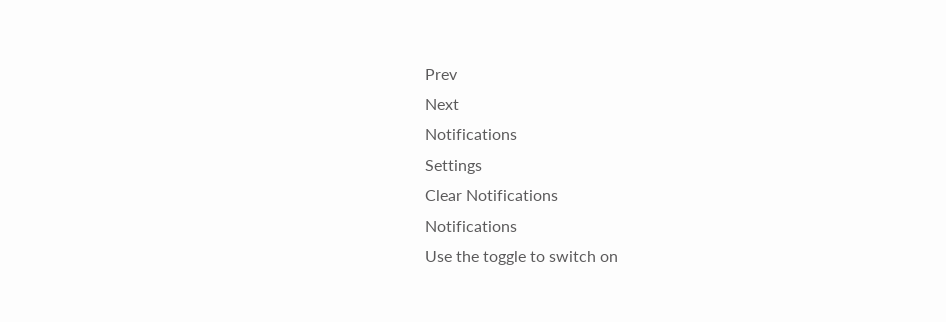Prev
Next
Notifications
Settings
Clear Notifications
Notifications
Use the toggle to switch on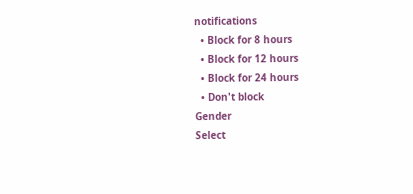notifications
  • Block for 8 hours
  • Block for 12 hours
  • Block for 24 hours
  • Don't block
Gender
Select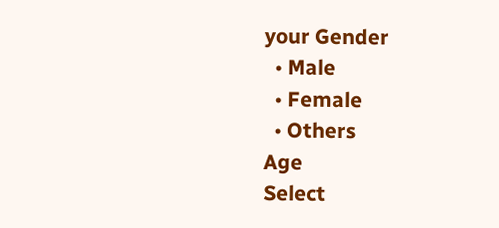your Gender
  • Male
  • Female
  • Others
Age
Select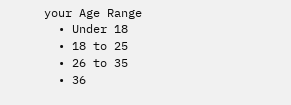your Age Range
  • Under 18
  • 18 to 25
  • 26 to 35
  • 36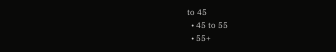to 45
  • 45 to 55
  • 55+